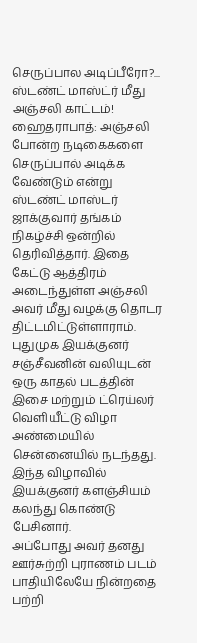செருப்பால அடிப்பீரோ?... ஸ்டண்ட் மாஸ்ட்ர் மீது அஞ்சலி காட்டம்!
ஹைதராபாத்: அஞ்சலி போன்ற நடிகைகளை செருப்பால் அடிக்க வேண்டும் என்று ஸ்டண்ட் மாஸ்டர் ஜாக்குவார் தங்கம் நிகழ்ச்சி ஒன்றில் தெரிவித்தார். இதை கேட்டு ஆத்திரம் அடைந்துள்ள அஞ்சலி அவர் மீது வழக்கு தொடர திட்டமிட்டுள்ளாராம்.
புதுமுக இயக்குனர் சஞ்சீவனின் வலியுடன் ஒரு காதல் படத்தின் இசை மற்றும் ட்ரெய்லர் வெளியீட்டு விழா அண்மையில் சென்னையில் நடந்தது. இந்த விழாவில் இயக்குனர் களஞ்சியம் கலந்து கொண்டு பேசினார்.
அப்போது அவர் தனது ஊர்சுற்றி புராணம் படம் பாதியிலேயே நின்றதை பற்றி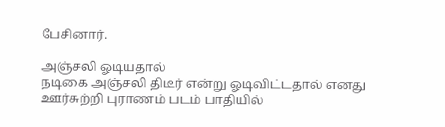பேசினார்.

அஞ்சலி ஓடியதால்
நடிகை அஞ்சலி திடீர் என்று ஓடிவிட்டதால் எனது ஊர்சுற்றி புராணம் படம் பாதியில்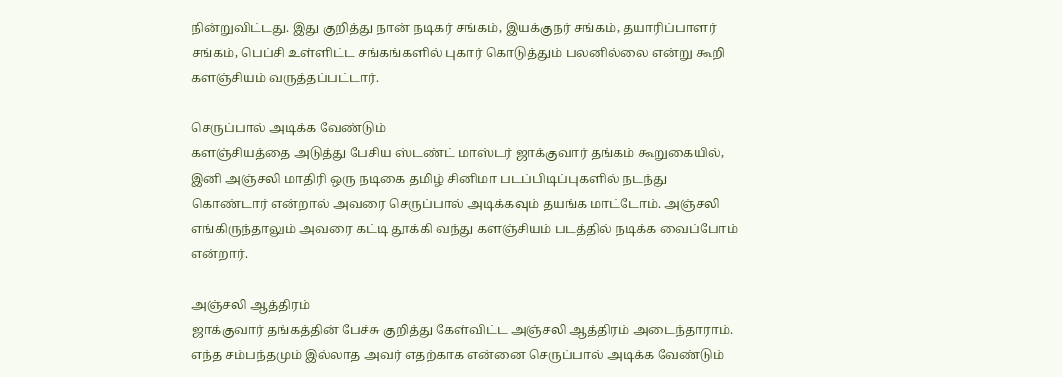நின்றுவிட்டது. இது குறித்து நான் நடிகர் சங்கம், இயக்குநர் சங்கம், தயாரிப்பாளர் சங்கம், பெப்சி உள்ளிட்ட சங்கங்களில் புகார் கொடுத்தும் பலனில்லை என்று கூறி களஞ்சியம் வருத்தப்பட்டார்.

செருப்பால் அடிக்க வேண்டும்
களஞ்சியத்தை அடுத்து பேசிய ஸ்டண்ட் மாஸ்டர் ஜாக்குவார் தங்கம் கூறுகையில், இனி அஞ்சலி மாதிரி ஒரு நடிகை தமிழ் சினிமா படப்பிடிப்புகளில் நடந்து கொண்டார் என்றால் அவரை செருப்பால் அடிக்கவும் தயங்க மாட்டோம். அஞ்சலி எங்கிருந்தாலும் அவரை கட்டி தூக்கி வந்து களஞ்சியம் படத்தில் நடிக்க வைப்போம் என்றார்.

அஞ்சலி ஆத்திரம்
ஜாக்குவார் தங்கத்தின் பேச்சு குறித்து கேள்விட்ட அஞ்சலி ஆத்திரம் அடைந்தாராம். எந்த சம்பந்தமும் இல்லாத அவர் எதற்காக என்னை செருப்பால் அடிக்க வேண்டும்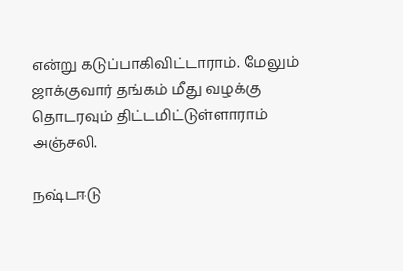என்று கடுப்பாகிவிட்டாராம். மேலும் ஜாக்குவார் தங்கம் மீது வழக்கு தொடரவும் திட்டமிட்டுள்ளாராம் அஞ்சலி.

நஷ்டஈடு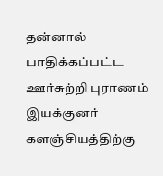தன்னால் பாதிக்கப்பட்ட ஊர்சுற்றி புராணம் இயக்குனர் களஞ்சியத்திற்கு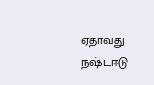ஏதாவது நஷ்டஈடு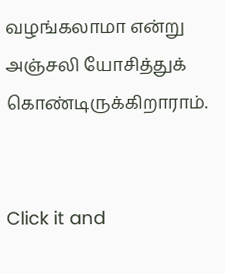வழங்கலாமா என்று அஞ்சலி யோசித்துக் கொண்டிருக்கிறாராம்.


Click it and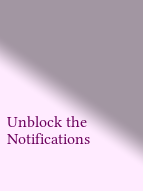Unblock the Notifications